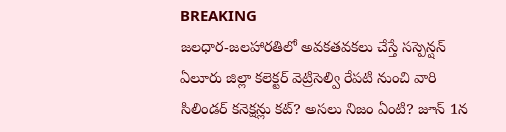BREAKING
జలధార-జలహారతిలో అవకతవకలు చేస్తే సస్పెన్షన్ ఏలూరు జిల్లా కలెక్టర్ వెట్రిసెల్వి రేపటి నుంచి వారి సిలిండర్ కనెక్షన్లు కట్? అసలు నిజం ఏంటి? జూన్ 1న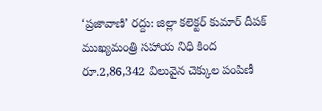‘ప్రజావాణి’ రద్దు: జిల్లా కలెక్టర్ కుమార్ దీపక్ ముఖ్యమంత్రి సహాయ నిధి కింద రూ.2,86,342 విలువైన చెక్కుల పంపిణీ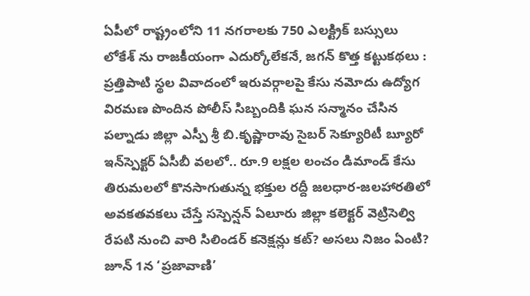ఏపీలో రాష్ట్రంలోని 11 నగరాలకు 750 ఎలక్ట్రిక్ బస్సులు లోకేశ్ ను రాజకీయంగా ఎదుర్కోలేకనే, జగన్ కొత్త కట్టుకథలు : ప్రత్తిపాటి స్థల వివాదంలో ఇరువర్గాలపై కేసు నమోదు ఉద్యోగ విరమణ పొందిన పోలీస్ సిబ్బందికి ఘన సన్మానం చేసిన పల్నాడు జిల్లా ఎస్పీ శ్రీ బి.కృష్ణారావు సైబర్ సెక్యూరిటీ బ్యూరో ఇన్‌స్పెక్టర్ ఏసీబీ వలలో.. రూ.9 లక్షల లంచం డిమాండ్ కేసు తిరుమలలో కొనసాగుతున్న భక్తుల రద్దీ జలధార-జలహారతిలో అవకతవకలు చేస్తే సస్పెన్షన్ ఏలూరు జిల్లా కలెక్టర్ వెట్రిసెల్వి రేపటి నుంచి వారి సిలిండర్ కనెక్షన్లు కట్? అసలు నిజం ఏంటి? జూన్ 1న ‘ప్రజావాణి’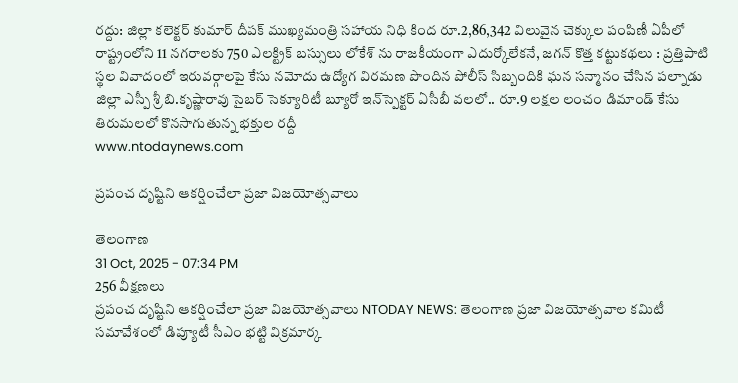రద్దు: జిల్లా కలెక్టర్ కుమార్ దీపక్ ముఖ్యమంత్రి సహాయ నిధి కింద రూ.2,86,342 విలువైన చెక్కుల పంపిణీ ఏపీలో రాష్ట్రంలోని 11 నగరాలకు 750 ఎలక్ట్రిక్ బస్సులు లోకేశ్ ను రాజకీయంగా ఎదుర్కోలేకనే, జగన్ కొత్త కట్టుకథలు : ప్రత్తిపాటి స్థల వివాదంలో ఇరువర్గాలపై కేసు నమోదు ఉద్యోగ విరమణ పొందిన పోలీస్ సిబ్బందికి ఘన సన్మానం చేసిన పల్నాడు జిల్లా ఎస్పీ శ్రీ బి.కృష్ణారావు సైబర్ సెక్యూరిటీ బ్యూరో ఇన్‌స్పెక్టర్ ఏసీబీ వలలో.. రూ.9 లక్షల లంచం డిమాండ్ కేసు తిరుమలలో కొనసాగుతున్న భక్తుల రద్దీ
www.ntodaynews.com

ప్రపంచ దృష్టిని ఆకర్షించేలా ప్రజా విజయోత్సవాలు

తెలంగాణ
31 Oct, 2025 - 07:34 PM
256 వీక్షణలు
ప్రపంచ దృష్టిని ఆకర్షించేలా ప్రజా విజయోత్సవాలు NTODAY NEWS: తెలంగాణ ప్రజా విజయోత్సవాల కమిటీ సమావేశంలో డిప్యూటీ సీఎం భట్టి విక్రమార్క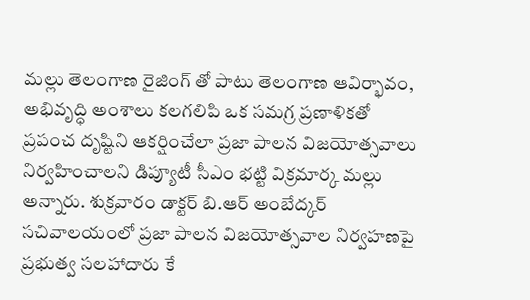మల్లు తెలంగాణ రైజింగ్ తో పాటు తెలంగాణ ఆవిర్భావం, అభివృద్ధి అంశాలు కలగలిపి ఒక సమగ్ర ప్రణాళికతో ప్రపంచ దృష్టిని ఆకర్షించేలా ప్రజా పాలన విజయోత్సవాలు నిర్వహించాలని డిప్యూటీ సీఎం భట్టి విక్రమార్క మల్లు అన్నారు. శుక్రవారం డాక్టర్ బి.ఆర్ అంబేద్కర్ సచివాలయంలో ప్రజా పాలన విజయోత్సవాల నిర్వహణపై ప్రభుత్వ సలహాదారు కే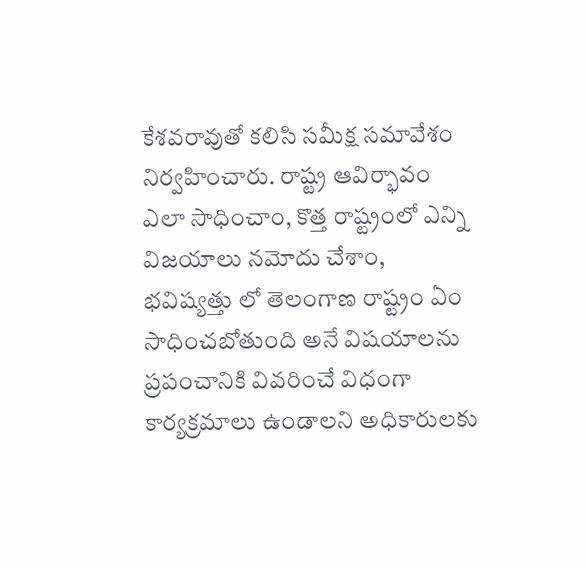కేశవరావుతో కలిసి సమీక్ష సమావేశం నిర్వహించారు. రాష్ట్ర ఆవిర్భావం ఎలా సాధించాం, కొత్త రాష్ట్రంలో ఎన్ని విజయాలు నమోదు చేశాం, భవిష్యత్తు లో తెలంగాణ రాష్ట్రం ఏం సాధించబోతుంది అనే విషయాలను ప్రపంచానికి వివరించే విధంగా కార్యక్రమాలు ఉండాలని అధికారులకు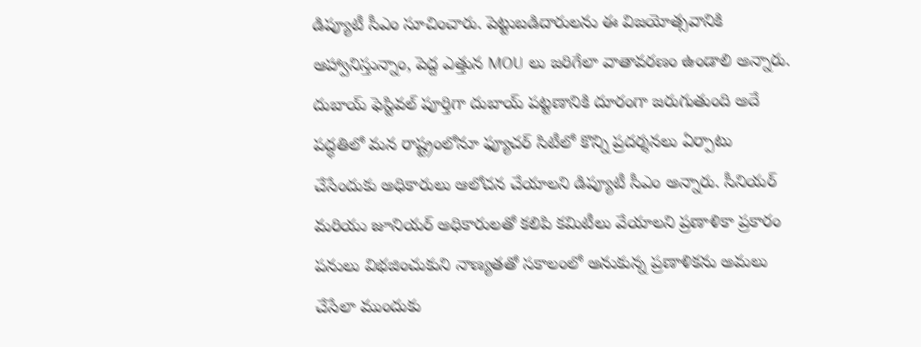డిప్యూటీ సీఎం సూచించారు. పెట్టుబడిదారులను ఈ విజయోత్సవానికి ఆహ్వానిస్తున్నాం, పెద్ద ఎత్తున MOU లు జరిగేలా వాతావరణం ఉండాలి అన్నారు. దుబాయ్ ఫెస్టివల్ పూర్తిగా దుబాయ్ పట్టణానికి దూరంగా జరుగుతుంది అదే పద్ధతిలో మన రాష్ట్రంలోనూ ఫ్యూచర్ సిటీలో కొన్ని ప్రదర్శనలు ఏర్పాటు చేసేందుకు అధికారులు ఆలోచన చేయాలని డిప్యూటీ సీఎం అన్నారు. సీనియర్ మరియు జూనియర్ అధికారులతో కలిపి కమిటీలు వేయాలని ప్రణాళికా ప్రకారం పనులు విభజించుకుని నాణ్యతతో సకాలంలో అనుకున్న ప్రణాళికను అమలు చేసేలా ముందుకు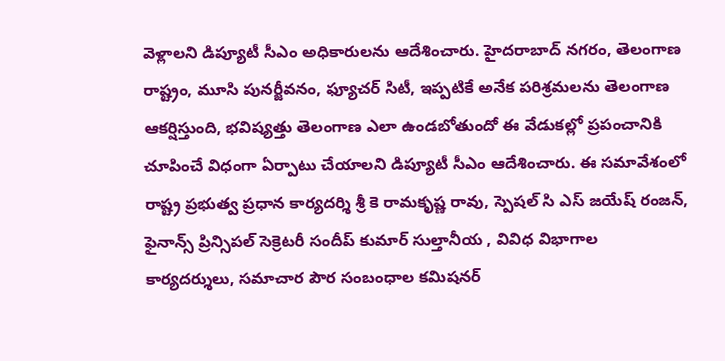వెళ్లాలని డిప్యూటీ సీఎం అధికారులను ఆదేశించారు. హైదరాబాద్ నగరం, తెలంగాణ రాష్ట్రం, మూసి పునర్జీవనం, ఫ్యూచర్ సిటీ, ఇప్పటికే అనేక పరిశ్రమలను తెలంగాణ ఆకర్షిస్తుంది, భవిష్యత్తు తెలంగాణ ఎలా ఉండబోతుందో ఈ వేడుకల్లో ప్రపంచానికి చూపించే విధంగా ఏర్పాటు చేయాలని డిప్యూటీ సీఎం ఆదేశించారు. ఈ సమావేశంలో రాష్ట్ర ప్రభుత్వ ప్రధాన కార్యదర్శి శ్రీ కె రామకృష్ణ రావు, స్పెషల్ సి ఎస్ జయేష్ రంజన్, ఫైనాన్స్ ప్రిన్సిపల్ సెక్రెటరీ సందీప్ కుమార్ సుల్తానీయ , వివిధ విభాగాల కార్యదర్శులు, సమాచార పౌర సంబంధాల కమిషనర్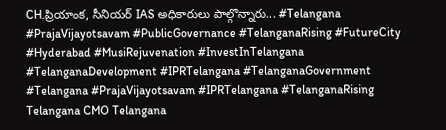CH.ప్రియాంక, సీనియర్ IAS అధికారులు పాల్గొన్నారు... #Telangana #PrajaVijayotsavam #PublicGovernance #TelanganaRising #FutureCity #Hyderabad #MusiRejuvenation #InvestInTelangana #TelanganaDevelopment #IPRTelangana #TelanganaGovernment #Telangana #PrajaVijayotsavam #IPRTelangana #TelanganaRising Telangana CMO Telangana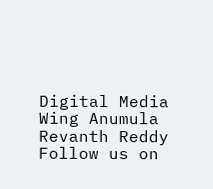Digital Media Wing Anumula Revanth Reddy Follow us on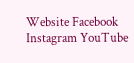Website Facebook Instagram YouTube